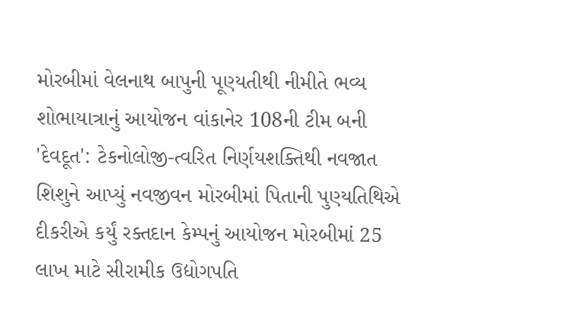મોરબીમાં વેલનાથ બાપુની પૂણ્યતીથી નીમીતે ભવ્ય શોભાયાત્રાનું આયોજન વાંકાનેર 108ની ટીમ બની 'દેવદૂત': ટેકનોલોજી-ત્વરિત નિર્ણયશક્તિથી નવજાત શિશુને આપ્યું નવજીવન મોરબીમાં પિતાની પુણ્યતિથિએ દીકરીએ કર્યું રક્તદાન કેમ્પનું આયોજન મોરબીમાં 25 લાખ માટે સીરામીક ઉદ્યોગપતિ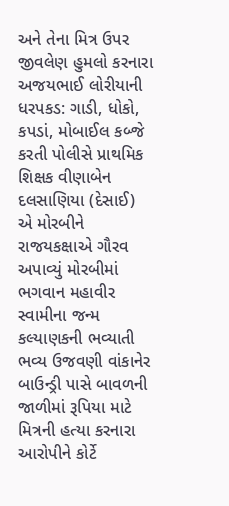અને તેના મિત્ર ઉપર જીવલેણ હુમલો કરનારા અજયભાઈ લોરીયાની ધરપકડ: ગાડી, ધોકો, કપડાં, મોબાઈલ કબ્જે કરતી પોલીસે પ્રાથમિક શિક્ષક વીણાબેન દલસાણિયા (દેસાઈ) એ મોરબીને રાજયકક્ષાએ ગૌરવ અપાવ્યું મોરબીમાં ભગવાન મહાવીર સ્વામીના જન્મ કલ્યાણકની ભવ્યાતી ભવ્ય ઉજવણી વાંકાનેર બાઉન્ડ્રી પાસે બાવળની જાળીમાં રૂપિયા માટે મિત્રની હત્યા કરનારા આરોપીને કોર્ટે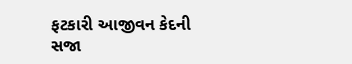ફટકારી આજીવન કેદની સજા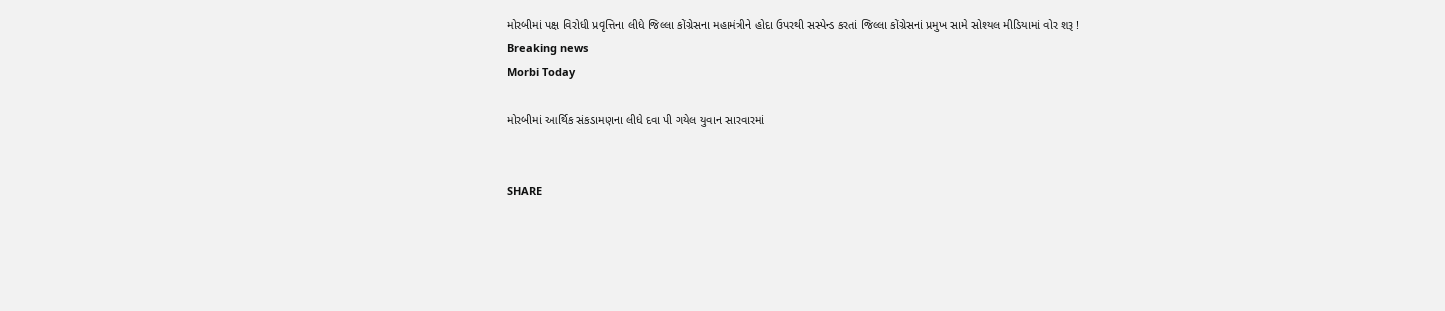મોરબીમાં પક્ષ વિરોધી પ્રવૃત્તિના લીધે જિલ્લા કોંગ્રેસના મહામંત્રીને હોદા ઉપરથી સસ્પેન્ડ કરતાં જિલ્લા કોંગ્રેસનાં પ્રમુખ સામે સોશ્યલ મીડિયામાં વોર શરૂ !
Breaking news
Morbi Today

મોરબીમાં આર્થિક સંકડામણના લીધે દવા પી ગયેલ યુવાન સારવારમાં


SHARE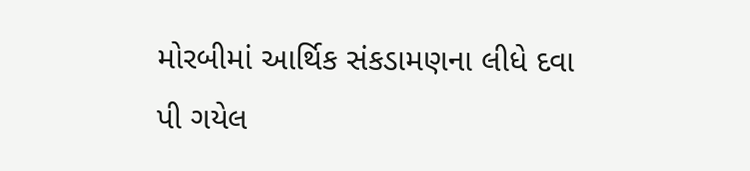મોરબીમાં આર્થિક સંકડામણના લીધે દવા પી ગયેલ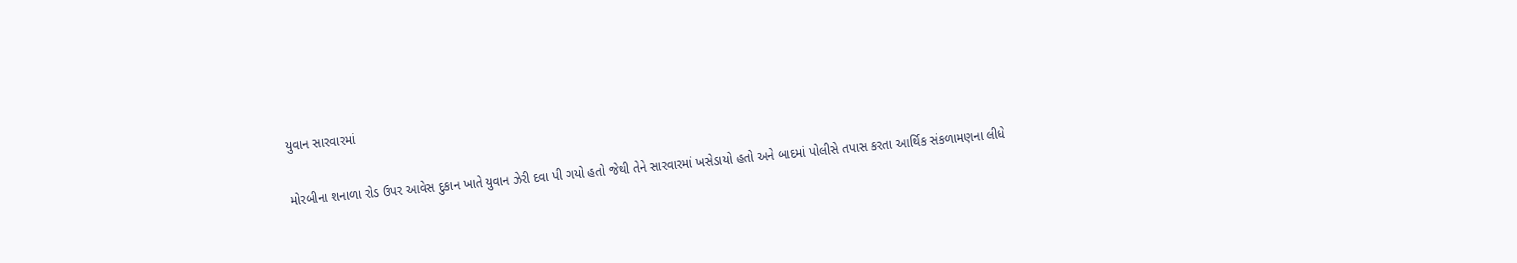યુવાન સારવારમાં

મોરબીના શનાળા રોડ ઉપર આવેસ દુકાન ખાતે યુવાન ઝેરી દવા પી ગયો હતો જેથી તેને સારવારમાં ખસેડાયો હતો અને બાદમાં પોલીસે તપાસ કરતા આર્થિક સંકળામણના લીધે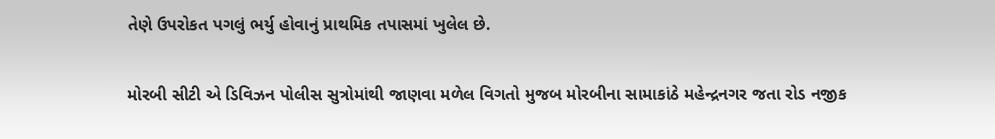તેણે ઉપરોકત પગલું ભર્યુ હોવાનું પ્રાથમિક તપાસમાં ખુલેલ છે.

મોરબી સીટી એ ડિવિઝન પોલીસ સુત્રોમાંથી જાણવા મળેલ વિગતો મુજબ મોરબીના સામાકાંઠે મહેન્દ્રનગર જતા રોડ નજીક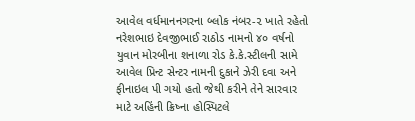આવેલ વર્ધમાનનગરના બ્લોક નંબર-૨ ખાતે રહેતો નરેશભાઇ દેવજીભાઈ રાઠોડ નામનો ૪૦ વર્ષનો યુવાન મોરબીના શનાળા રોડ કે.કે.સ્ટીલની સામે આવેલ પ્રિન્ટ સેન્ટર નામની દુકાને ઝેરી દવા અને ફીનાઇલ પી ગયો હતો જેથી કરીને તેને સારવાર માટે અહિંની ક્રિષ્ના હોસ્પિટલે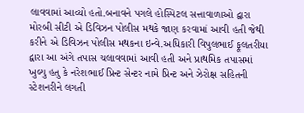લાવવામાં આવ્યો હતો.બનાવને પગલે હોસ્પિટલ સત્તાવાળાઓ દ્વારા મોરબી સીટી એ ડિવિઝન પોલીસ મથકે જાણ કરવામાં આવી હતી જેથી કરીને એ ડિવિઝન પોલીસ મથકના ઇન્વે.અધિકારી વિપુલભાઈ ફૂલતરીયા દ્વારા આ અંગે તપાસ ચલાવવામાં આવી હતી અને પ્રાથમિક તપાસમાં ખુલ્યુ હતુ કે નરેશભાઈ પ્રિન્ટ સેન્ટર નામે પ્રિન્ટ અને ઝેરોક્ષ સહિતની સ્ટેશનરીને લગતી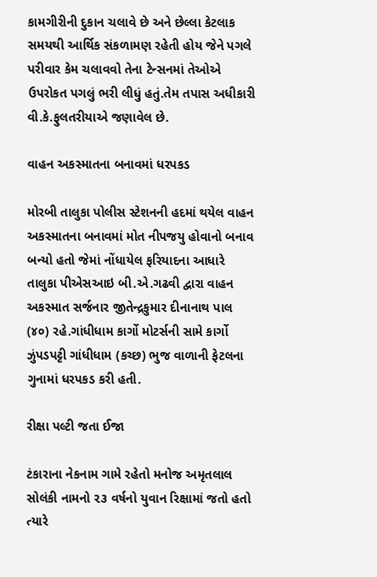કામગીરીની દુકાન ચલાવે છે અને છેલ્લા કેટલાક સમયથી આર્થિક સંકળામણ રહેતી હોય જેને પગલે પરીવાર કેમ ચલાવવો તેના ટેન્સનમાં તેઓએ ઉપરોકત પગલું ભરી લીધું હતું.તેમ તપાસ અધીકારી વી.કે.ફુલતરીયાએ જણાવેલ છે.

વાહન અકસ્માતના બનાવમાં ધરપકડ

મોરબી તાલુકા પોલીસ સ્ટેશનની હદમાં થયેલ વાહન અકસ્માતના બનાવમાં મોત નીપજયુ હોવાનો બનાવ બન્યો હતો જેમાં નોંધાયેલ ફરિયાદના આધારે તાલુકા પીએસઆઇ બી.એ.ગઢવી દ્વારા વાહન અકસ્માત સર્જનાર જીતેન્દ્રકુમાર દીનાનાથ પાલ (૪૦) રહે.ગાંધીધામ કાર્ગો મોટર્સની સામે કાર્ગો ઝુંપડપટ્ટી ગાંધીધામ (કચ્છ) ભુજ વાળાની ફેટલના ગુનામાં ધરપકડ કરી હતી.

રીક્ષા પલ્ટી જતા ઈજા

ટંકારાના નેકનામ ગામે રહેતો મનોજ અમૃતલાલ સોલંકી નામનો ૨૩ વર્ષનો યુવાન રિક્ષામાં જતો હતો ત્યારે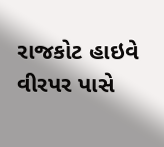રાજકોટ હાઇવે વીરપર પાસે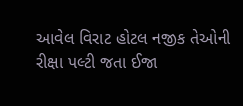આવેલ વિરાટ હોટલ નજીક તેઓની રીક્ષા પલ્ટી જતા ઈજા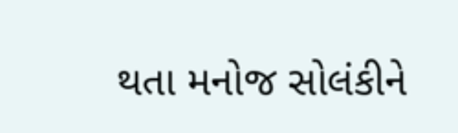થતા મનોજ સોલંકીને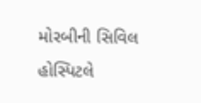મોરબીની સિવિલ હોસ્પિટલે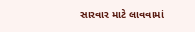સારવાર માટે લાવવામાં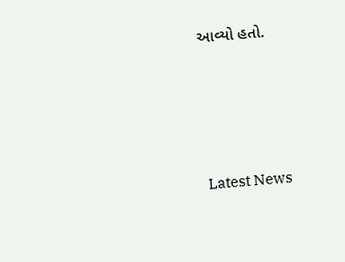આવ્યો હતો.






Latest News